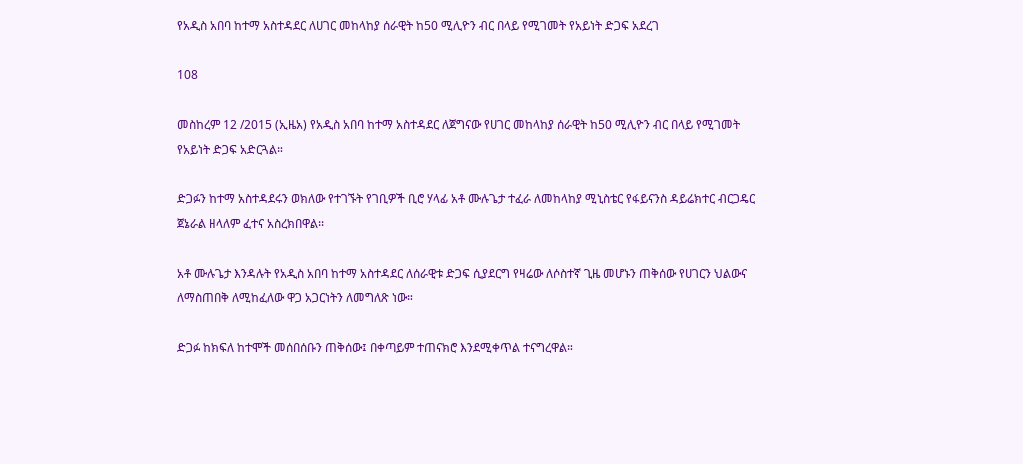የአዲስ አበባ ከተማ አስተዳደር ለሀገር መከላከያ ሰራዊት ከ50 ሚሊዮን ብር በላይ የሚገመት የአይነት ድጋፍ አደረገ

108

መስከረም 12 /2015 (ኢዜአ) የአዲስ አበባ ከተማ አስተዳደር ለጀግናው የሀገር መከላከያ ሰራዊት ከ50 ሚሊዮን ብር በላይ የሚገመት የአይነት ድጋፍ አድርጓል።

ድጋፉን ከተማ አስተዳደሩን ወክለው የተገኙት የገቢዎች ቢሮ ሃላፊ አቶ ሙሉጌታ ተፈራ ለመከላከያ ሚኒስቴር የፋይናንስ ዳይሬክተር ብርጋዴር ጀኔራል ዘላለም ፈተና አስረክበዋል፡፡

አቶ ሙሉጌታ እንዳሉት የአዲስ አበባ ከተማ አስተዳደር ለሰራዊቱ ድጋፍ ሲያደርግ የዛሬው ለሶስተኛ ጊዜ መሆኑን ጠቅሰው የሀገርን ህልውና ለማስጠበቅ ለሚከፈለው ዋጋ አጋርነትን ለመግለጽ ነው።

ድጋፉ ከክፍለ ከተሞች መሰበሰቡን ጠቅሰው፤ በቀጣይም ተጠናክሮ እንደሚቀጥል ተናግረዋል።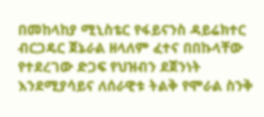በመከላከያ ሚኒስቴር የፋይናንስ ዳይሬክተር ብርጋዴር ጀኔራል ዘላለም ፈተና በበኩላቸው የተደረገው ድጋፍ የህዝብን ደጀንነት እንደሚያሳይና ለሰራዊቱ ትልቅ የሞራል ስንቅ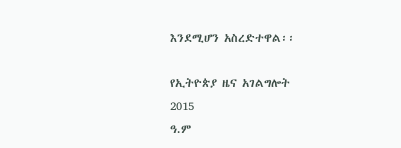እንደሚሆን አስረድተዋል፡፡

የኢትዮጵያ ዜና አገልግሎት
2015
ዓ.ም